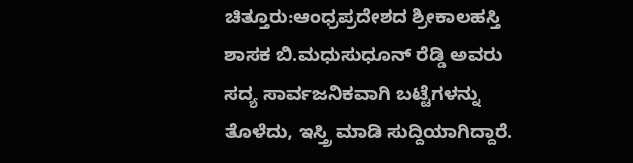ಚಿತ್ತೂರು:ಆಂಧ್ರಪ್ರದೇಶದ ಶ್ರೀಕಾಲಹಸ್ತಿ ಶಾಸಕ ಬಿ.ಮಧುಸುಧೂನ್ ರೆಡ್ಡಿ ಅವರು ಸದ್ಯ ಸಾರ್ವಜನಿಕವಾಗಿ ಬಟ್ಟೆಗಳನ್ನು ತೊಳೆದು, ಇಸ್ತ್ರಿ ಮಾಡಿ ಸುದ್ದಿಯಾಗಿದ್ದಾರೆ.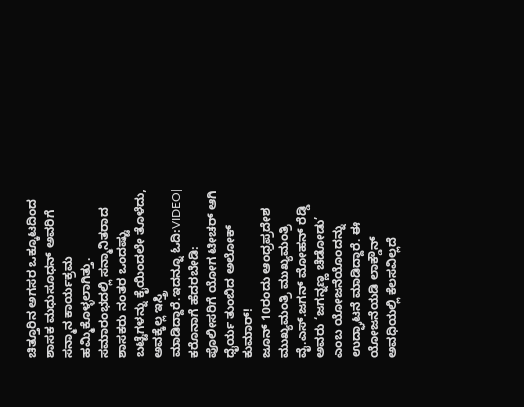ಚಿತ್ತೂರಿನ ಅಗಸರ ಒಕ್ಕೂಟದಿಂದ ಶಾಸಕ ಮಧುಸೂಧನ್ ಅವರಿಗೆ ಸನ್ಮಾನ ಕಾರ್ಯಕ್ರಮ ಹಮ್ಮಿಕೊಳ್ಳಲಾಗಿತ್ತು. ಸಮಾರಂಭದಲ್ಲಿ ಸನ್ಮಾನಿತರಾದ ಶಾಸಕರು ನಂತರ ಒಂದಷ್ಟು ಬಟ್ಟೆಗಳನ್ನು ಕೈಯಿಂದಲೇ ತೊಳೆದು, ಅವಕ್ಕೆಲ್ಲ ಇಸ್ತ್ರಿ ಮಾಡಿದ್ದಾರೆ.ಇದನ್ನೂ ಓದಿ:VIDEO| ಕರೊನಾಗೆ ಹೆದರಬೇಡಿ: ಪೊಲೀಸರಿಗೆ ಯೋಗ ಟೀಚರ್ ಆಗಿ ಧೈರ್ಯ ತುಂಬಿದ ಅಲೋಕ್ ಕುಮಾರ್!
ಜೂನ್ 10ರಂದು ಆಂಧ್ರಪ್ರದೇಶ ಮುಖ್ಯಮಂತ್ರಿ ಮುಖ್ಯಮಂತ್ರಿ ವೈ.ಎಸ್.ಜಗನ್ ಮೋಹನ್ ರೆಡ್ಡಿ ಅವರು ‘ಜಗನ್ನಣ್ಣ ಚೆಡೋಡು’ ಎಂಬ ಯೋಜನೆಯೊಂದನ್ನು ಉದ್ಘಾಟನೆ ಮಾಡಿದ್ದಾರೆ. ಈ ಯೋಜನೆಯಡಿ ಲಾಕ್ಡೌನ್ ಅವಧಿಯಲ್ಲಿ ಕೆಲಸವಿಲ್ಲದೆ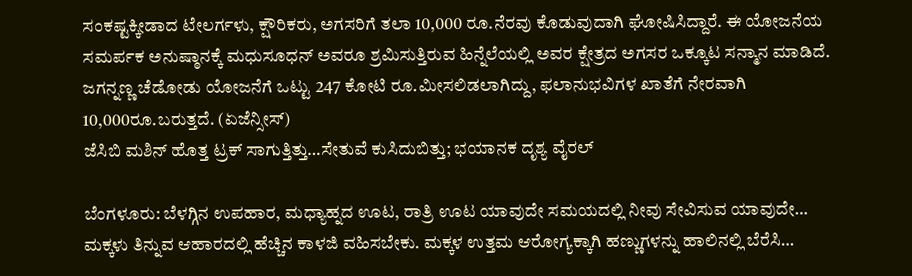ಸಂಕಷ್ಟಕ್ಕೀಡಾದ ಟೇಲರ್ಗಳು, ಕ್ಷೌರಿಕರು, ಅಗಸರಿಗೆ ತಲಾ 10,000 ರೂ.ನೆರವು ಕೊಡುವುದಾಗಿ ಘೋಷಿಸಿದ್ದಾರೆ. ಈ ಯೋಜನೆಯ ಸಮರ್ಪಕ ಅನುಷ್ಠಾನಕ್ಕೆ ಮಧುಸೂಧನ್ ಅವರೂ ಶ್ರಮಿಸುತ್ತಿರುವ ಹಿನ್ನೆಲೆಯಲ್ಲಿ ಅವರ ಕ್ಷೇತ್ರದ ಅಗಸರ ಒಕ್ಕೂಟ ಸನ್ಮಾನ ಮಾಡಿದೆ.
ಜಗನ್ನಣ್ಣ ಚೆಡೋಡು ಯೋಜನೆಗೆ ಒಟ್ಟು 247 ಕೋಟಿ ರೂ.ಮೀಸಲಿಡಲಾಗಿದ್ದು, ಫಲಾನುಭವಿಗಳ ಖಾತೆಗೆ ನೇರವಾಗಿ 10,000ರೂ.ಬರುತ್ತದೆ. (ಏಜೆನ್ಸೀಸ್)
ಜೆಸಿಬಿ ಮಶಿನ್ ಹೊತ್ತ ಟ್ರಕ್ ಸಾಗುತ್ತಿತ್ತು…ಸೇತುವೆ ಕುಸಿದುಬಿತ್ತು; ಭಯಾನಕ ದೃಶ್ಯ ವೈರಲ್

ಬೆಂಗಳೂರು: ಬೆಳಗ್ಗಿನ ಉಪಹಾರ, ಮಧ್ಯಾಹ್ನದ ಊಟ, ರಾತ್ರಿ ಊಟ ಯಾವುದೇ ಸಮಯದಲ್ಲಿ ನೀವು ಸೇವಿಸುವ ಯಾವುದೇ…
ಮಕ್ಕಳು ತಿನ್ನುವ ಆಹಾರದಲ್ಲಿ ಹೆಚ್ಚಿನ ಕಾಳಜಿ ವಹಿಸಬೇಕು. ಮಕ್ಕಳ ಉತ್ತಮ ಆರೋಗ್ಯಕ್ಕಾಗಿ ಹಣ್ಣುಗಳನ್ನು ಹಾಲಿನಲ್ಲಿ ಬೆರೆಸಿ…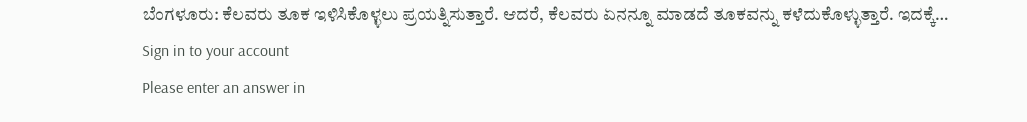ಬೆಂಗಳೂರು: ಕೆಲವರು ತೂಕ ಇಳಿಸಿಕೊಳ್ಳಲು ಪ್ರಯತ್ನಿಸುತ್ತಾರೆ. ಆದರೆ, ಕೆಲವರು ಏನನ್ನೂ ಮಾಡದೆ ತೂಕವನ್ನು ಕಳೆದುಕೊಳ್ಳುತ್ತಾರೆ. ಇದಕ್ಕೆ…
Sign in to your account
Please enter an answer in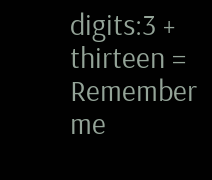digits:3 + thirteen =
Remember me